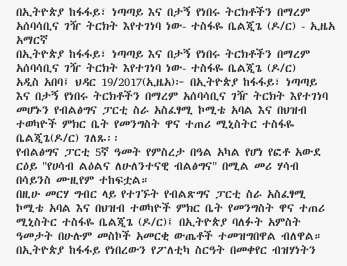በኢትዮጵያ ከፋፋይ፣ ነጣጣይ እና በታኝ የነበሩ ትርክቶችን በማረም አሰባሳቢና ገዥ ትርክት እየተገነባ ነው- ተስፋዬ ቤልጂጌ (ዶ/ር) - ኢዜአ አማርኛ
በኢትዮጵያ ከፋፋይ፣ ነጣጣይ እና በታኝ የነበሩ ትርክቶችን በማረም አሰባሳቢና ገዥ ትርክት እየተገነባ ነው- ተስፋዬ ቤልጂጌ (ዶ/ር)
አዲስ አበባ፤ ህዳር 19/2017(ኢዜአ)፦ በኢትዮጵያ ከፋፋይ፣ ነጣጣይ እና በታኝ የነበሩ ትርክቶችን በማረም አሰባሳቢና ገዥ ትርክት እየተገነባ መሆኑን የብልፅግና ፓርቲ ስራ አስፈፃሚ ኮሚቴ አባል እና በህዝብ ተወካዮች ምክር ቤት የመንግስት ዋና ተጠሪ ሚኒስትር ተስፋዬ ቤልጂጌ(ዶ/ር) ገለጹ፡፡
የብልፅግና ፓርቲ 5ኛ ዓመት የምስረታ በዓል አካል የሆነ የፎቶ አውደ ርዕይ "የሀሳብ ልዕልና ለሁለንተናዊ ብልፅግና" በሚል መሪ ሃሳብ በሳይንስ ሙዚየም ተከፍቷል።
በዚሁ መርሃ ግብር ላይ የተገኙት የብልጽግና ፓርቲ ስራ አስፈፃሚ ኮሚቴ አባል እና በህዝብ ተወካዮች ምክር ቤት የመንግስት ዋና ተጠሪ ሚኒስትር ተስፋዬ ቤልጂጌ (ዶ/ር)፤ በኢትዮጵያ ባለፉት አምስት ዓመታት በሁሉም መስኮች አመርቂ ውጤቶች ተመዝግበዋል ብለዋል።
በኢትዮጵያ ከፋፋይ የነበረውን የፖለቲካ ስርዓት በመቀየር ብዝሃነትን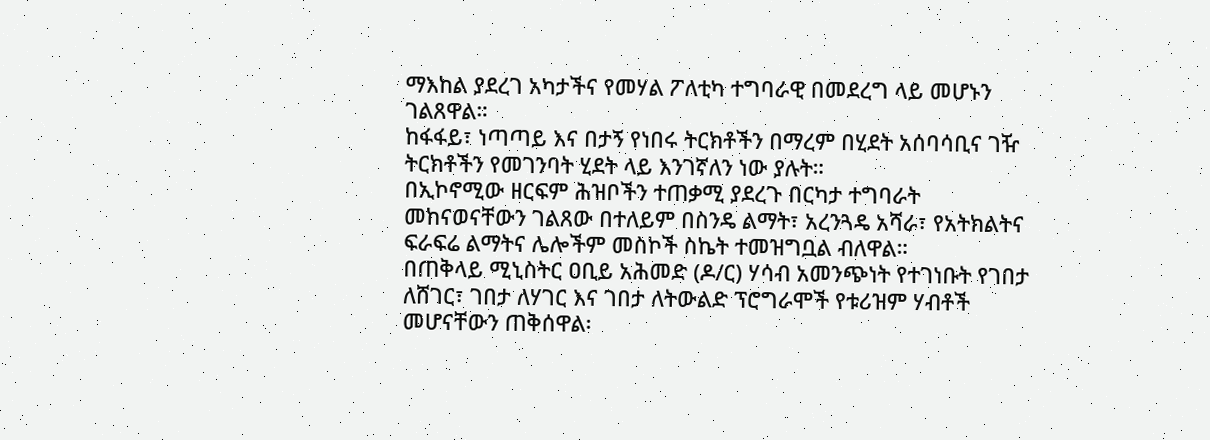ማእከል ያደረገ አካታችና የመሃል ፖለቲካ ተግባራዊ በመደረግ ላይ መሆኑን ገልጸዋል።
ከፋፋይ፣ ነጣጣይ እና በታኝ የነበሩ ትርክቶችን በማረም በሂደት አሰባሳቢና ገዥ ትርክቶችን የመገንባት ሂደት ላይ እንገኛለን ነው ያሉት።
በኢኮኖሚው ዘርፍም ሕዝቦችን ተጠቃሚ ያደረጉ በርካታ ተግባራት መከናወናቸውን ገልጸው በተለይም በስንዴ ልማት፣ አረንጓዴ አሻራ፣ የአትክልትና ፍራፍሬ ልማትና ሌሎችም መስኮች ስኬት ተመዝግቧል ብለዋል።
በጠቅላይ ሚኒስትር ዐቢይ አሕመድ (ዶ/ር) ሃሳብ አመንጭነት የተገነቡት የገበታ ለሸገር፣ ገበታ ለሃገር እና ገበታ ለትውልድ ፕሮግራሞች የቱሪዝም ሃብቶች መሆናቸውን ጠቅሰዋል፡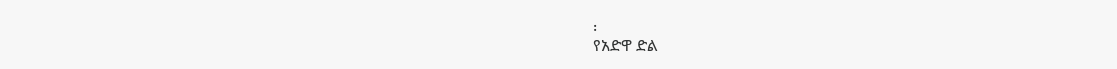፡
የአድዋ ድል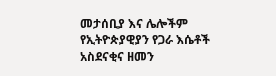መታሰቢያ እና ሌሎችም የኢትዮጵያዊያን የጋራ እሴቶች አስደናቂና ዘመን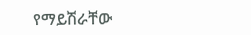የማይሽራቸው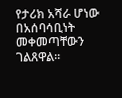የታሪክ አሻራ ሆነው በአሰባሳቢነት መቀመጣቸውን ገልጸዋል።